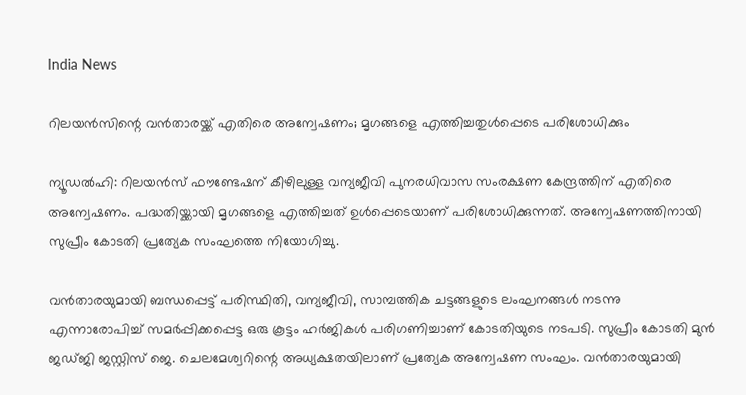India News

റിലയന്‍സിന്റെ വന്‍താരയ്ക്ക് എതിരെ അന്വേഷണം; മൃഗങ്ങളെ എത്തിച്ചതുള്‍പ്പെടെ പരിശോധിക്കും

ന്യൂഡല്‍ഹി: റിലയന്‍സ് ഫൗണ്ടേഷന് കീഴിലുള്ള വന്യജീവി പുനരധിവാസ സംരക്ഷണ കേന്ദ്രത്തിന് എതിരെ അന്വേഷണം. പദ്ധതിയ്ക്കായി മൃഗങ്ങളെ എത്തിച്ചത് ഉള്‍പ്പെടെയാണ് പരിശോധിക്കുന്നത്. അന്വേഷണത്തിനായി സുപ്രീം കോടതി പ്രത്യേക സംഘത്തെ നിയോഗിച്ചു.

വന്‍താരയുമായി ബന്ധപ്പെട്ട് പരിസ്ഥിതി, വന്യജീവി, സാമ്പത്തിക ചട്ടങ്ങളുടെ ലംഘനങ്ങള്‍ നടന്നു എന്നാരോപിച്ച് സമര്‍പ്പിക്കപ്പെട്ട ഒരു കൂട്ടം ഹര്‍ജികള്‍ പരിഗണിച്ചാണ് കോടതിയുടെ നടപടി. സുപ്രീം കോടതി മുന്‍ ജഡ്ജി ജസ്റ്റിസ് ജെ. ചെലമേശ്വറിന്റെ അധ്യക്ഷതയിലാണ് പ്രത്യേക അന്വേഷണ സംഘം. വന്‍താരയുമായി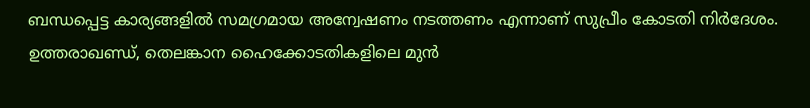ബന്ധപ്പെട്ട കാര്യങ്ങളില്‍ സമഗ്രമായ അന്വേഷണം നടത്തണം എന്നാണ് സുപ്രീം കോടതി നിര്‍ദേശം. ഉത്തരാഖണ്ഡ്, തെലങ്കാന ഹൈക്കോടതികളിലെ മുന്‍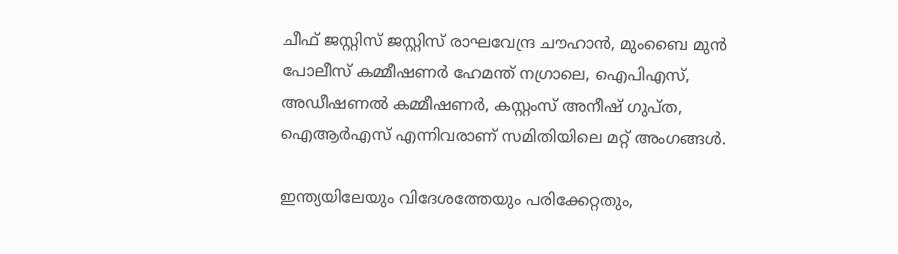ചീഫ് ജസ്റ്റിസ് ജസ്റ്റിസ് രാഘവേന്ദ്ര ചൗഹാന്‍, മുംബൈ മുന്‍ പോലീസ് കമ്മീഷണര്‍ ഹേമന്ത് നഗ്രാലെ, ഐപിഎസ്, അഡീഷണല്‍ കമ്മീഷണര്‍, കസ്റ്റംസ് അനീഷ് ഗുപ്ത, ഐആര്‍എസ് എന്നിവരാണ് സമിതിയിലെ മറ്റ് അംഗങ്ങള്‍.

ഇന്ത്യയിലേയും വിദേശത്തേയും പരിക്കേറ്റതും,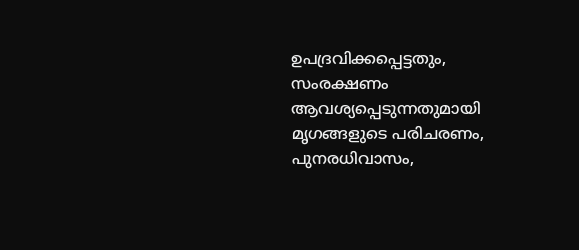ഉപദ്രവിക്കപ്പെട്ടതും, സംരക്ഷണം ആവശ്യപ്പെടുന്നതുമായി മൃഗങ്ങളുടെ പരിചരണം, പുനരധിവാസം,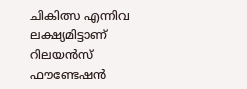ചികിത്സ എന്നിവ ലക്ഷ്യമിട്ടാണ് റിലയന്‍സ് ഫൗണ്ടേഷന്‍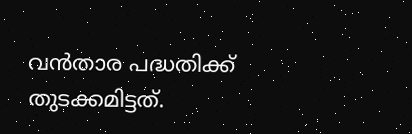വന്‍താര പദ്ധതിക്ക് തുടക്കമിട്ടത്.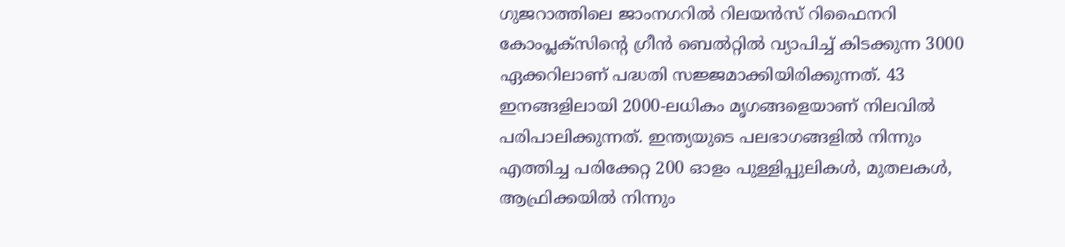ഗുജറാത്തിലെ ജാംനഗറില്‍ റിലയന്‍സ് റിഫൈനറി കോംപ്ലക്സിന്റെ ഗ്രീന്‍ ബെല്‍റ്റില്‍ വ്യാപിച്ച് കിടക്കുന്ന 3000 ഏക്കറിലാണ് പദ്ധതി സജ്ജമാക്കിയിരിക്കുന്നത്. 43 ഇനങ്ങളിലായി 2000-ലധികം മൃഗങ്ങളെയാണ് നിലവില്‍ പരിപാലിക്കുന്നത്. ഇന്ത്യയുടെ പലഭാഗങ്ങളില്‍ നിന്നും എത്തിച്ച പരിക്കേറ്റ 200 ഓളം പുള്ളിപ്പുലികള്‍, മുതലകള്‍, ആഫ്രിക്കയില്‍ നിന്നും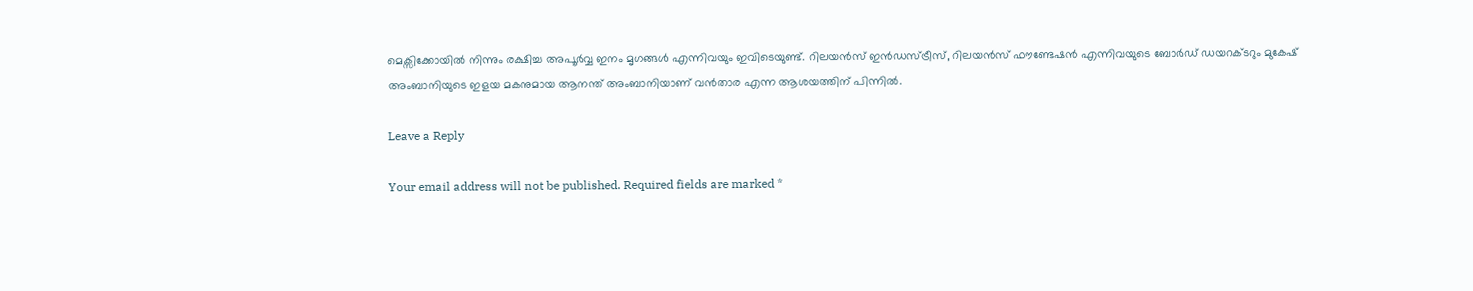മെക്സിക്കോയില്‍ നിന്നും രക്ഷിച്ച അപൂര്‍വ്വ ഇനം മൃഗങ്ങൾ എന്നിവയും ഇവിടെയുണ്ട്. റിലയന്‍സ് ഇന്‍ഡസ്ട്രീസ്, റിലയന്‍സ് ഫൗണ്ടേഷന്‍ എന്നിവയുടെ ബോര്‍ഡ് ഡയറക്ടറും മുകേഷ് അംബാനിയുടെ ഇളയ മകനുമായ ആനന്ത് അംബാനിയാണ് വന്‍താര എന്ന ആശയത്തിന് പിന്നില്‍.

Leave a Reply

Your email address will not be published. Required fields are marked *